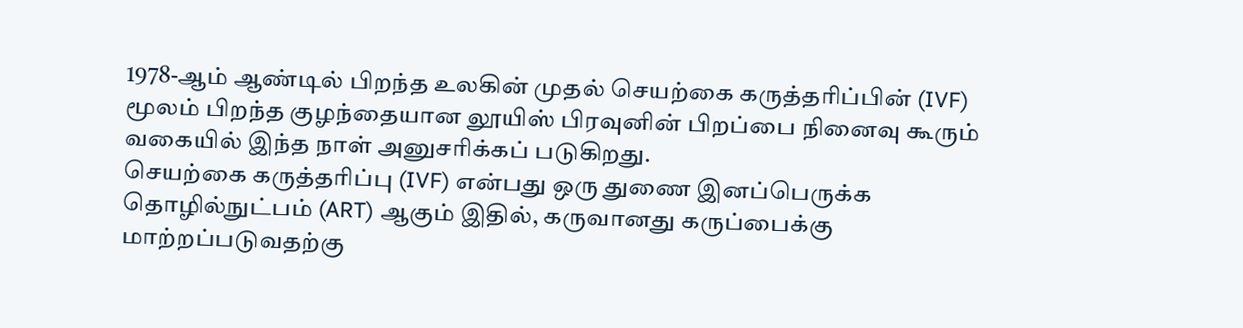1978-ஆம் ஆண்டில் பிறந்த உலகின் முதல் செயற்கை கருத்தரிப்பின் (IVF) மூலம் பிறந்த குழந்தையான லூயிஸ் பிரவுனின் பிறப்பை நினைவு கூரும் வகையில் இந்த நாள் அனுசரிக்கப் படுகிறது.
செயற்கை கருத்தரிப்பு (IVF) என்பது ஒரு துணை இனப்பெருக்க தொழில்நுட்பம் (ART) ஆகும் இதில், கருவானது கருப்பைக்கு மாற்றப்படுவதற்கு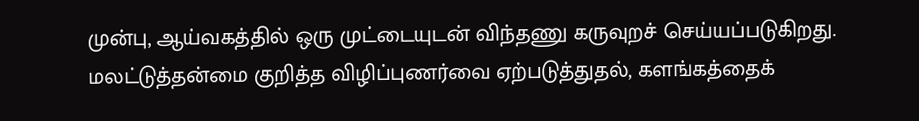முன்பு, ஆய்வகத்தில் ஒரு முட்டையுடன் விந்தணு கருவுறச் செய்யப்படுகிறது.
மலட்டுத்தன்மை குறித்த விழிப்புணர்வை ஏற்படுத்துதல், களங்கத்தைக்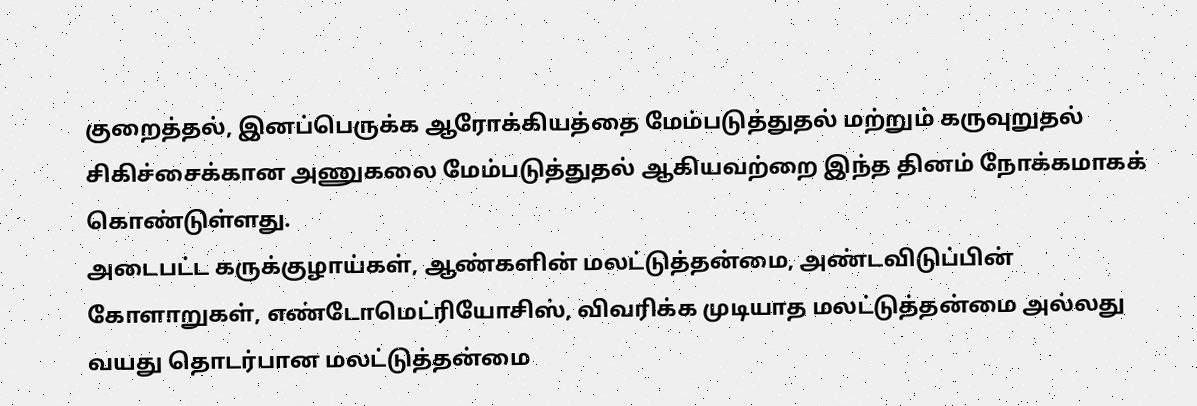குறைத்தல், இனப்பெருக்க ஆரோக்கியத்தை மேம்படுத்துதல் மற்றும் கருவுறுதல் சிகிச்சைக்கான அணுகலை மேம்படுத்துதல் ஆகியவற்றை இந்த தினம் நோக்கமாகக் கொண்டுள்ளது.
அடைபட்ட கருக்குழாய்கள், ஆண்களின் மலட்டுத்தன்மை, அண்டவிடுப்பின் கோளாறுகள், எண்டோமெட்ரியோசிஸ், விவரிக்க முடியாத மலட்டுத்தன்மை அல்லது வயது தொடர்பான மலட்டுத்தன்மை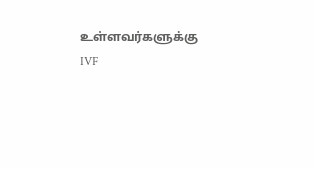உள்ளவர்களுக்கு IVF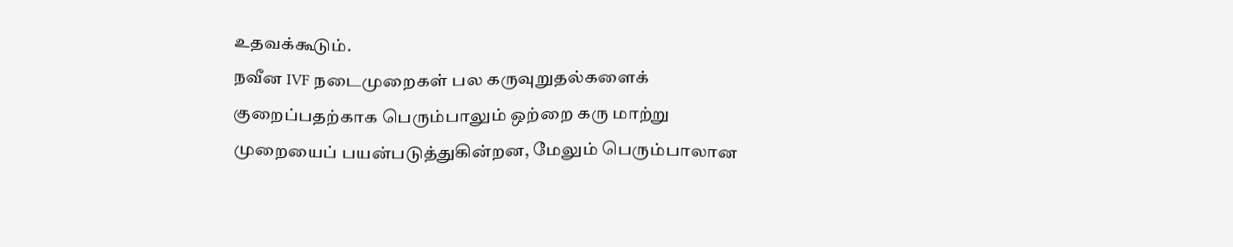உதவக்கூடும்.
நவீன IVF நடைமுறைகள் பல கருவுறுதல்களைக் குறைப்பதற்காக பெரும்பாலும் ஒற்றை கரு மாற்று முறையைப் பயன்படுத்துகின்றன, மேலும் பெரும்பாலான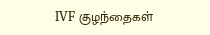IVF குழந்தைகள்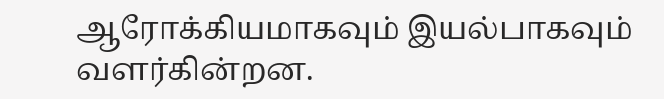ஆரோக்கியமாகவும் இயல்பாகவும் வளர்கின்றன.